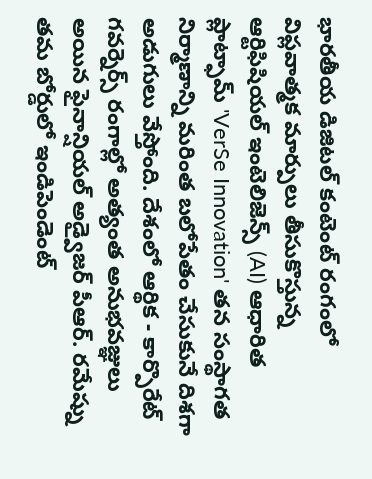భారతీయ డిజిటల్ కంటెంట్ రంగంలో విప్లవాత్మక మార్పులు తీసుకొస్తున్న ఆర్టిఫిషియల్ ఇంటెలిజెన్స్ (AI) ఆధారిత ప్లాట్ఫామ్ 'VerSe Innovation' తన సంస్థాగత నిర్మాణాన్ని మరింత బలోపేతం చేసుకునే దిశగా అడుగులు వేస్తోంది. దేశంలో ఆర్థిక - కార్పొరేట్ గవర్నెర్స్ రంగాల్లో అత్యంత అనుభవజ్ఞులు అయిన ఫైనాన్షియల్ అడ్వైజర్ పీఆర్. రమేష్ను తమ బోర్డులో ఇండిపెండెంట్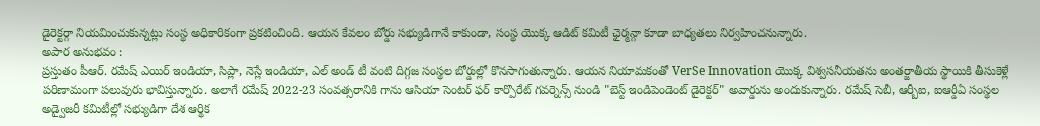డైరెక్టర్గా నియమించుకున్నట్లు సంస్థ అధికారికంగా ప్రకటించింది. ఆయన కేవలం బోర్డు సభ్యుడిగానే కాకుండా, సంస్థ యొక్క ఆడిట్ కమిటీ ఛైర్మన్గా కూడా బాధ్యతలు నిర్వహించనున్నారు.
అపార అనుభవం :
ప్రస్తుతం పీఆర్. రమేష్ ఎయిర్ ఇండియా, సిప్లా, నెస్లే ఇండియా, ఎల్ అండ్ టీ వంటి దిగ్గజ సంస్థల బోర్డుల్లో కొనసాగుతున్నారు. ఆయన నియామకంతో VerSe Innovation యొక్క విశ్వసనీయతను అంతర్జాతీయ స్థాయికి తీసుకెళ్లే పరిణామంగా పలువురు భావిస్తున్నారు. అలాగే రమేష్ 2022-23 సంవత్సరానికి గాను ఆసియా సెంటర్ ఫర్ కార్పొరేట్ గవర్నెన్స్ నుండి "బెస్ట్ ఇండిపెండెంట్ డైరెక్టర్" అవార్డును అందుకున్నారు. రమేష్ సెబీ, ఆర్బీఐ, ఐఆర్డీఏ సంస్థల అడ్వైజరీ కమిటీల్లో సభ్యుడిగా దేశ ఆర్థిక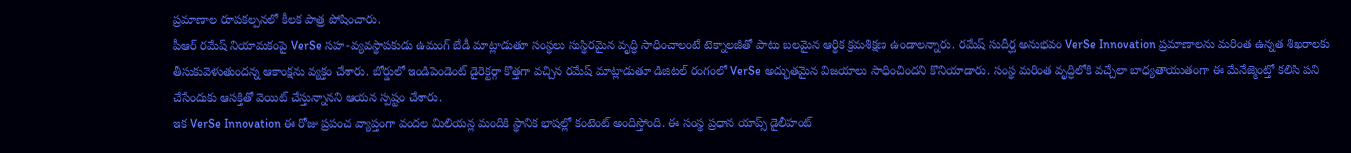ప్రమాణాల రూపకల్పనలో కీలక పాత్ర పోషించారు.
పీఆర్ రమేష్ నియామకంపై VerSe సహ-వ్యవస్థాపకుడు ఉమంగ్ బేడీ మాట్లాడుతూ సంస్థలు సుస్థిరమైన వృద్ధి సాధించాలంటే టెక్నాలజీతో పాటు బలమైన ఆర్థిక క్రమశిక్షణ ఉండాలన్నారు. రమేష్ సుదీర్ఘ అనుభవం VerSe Innovation ప్రమాణాలను మరింత ఉన్నత శిఖరాలకు తీసుకువెళుతుందన్న ఆకాంక్షను వ్యక్తం చేశారు. బోర్డులో ఇండిపెండెంట్ డైరెక్టర్గా కొత్తగా వచ్చిన రమేష్ మాట్లాడుతూ డిజిటల్ రంగంలో VerSe అద్భుతమైన విజయాలు సాధించిందని కొనియాడారు. సంస్థ మరింత వృద్ధిలోకి వచ్చేలా బాధ్యతాయుతంగా ఈ మేనేజ్మెంట్తో కలిసి పని చేసేందుకు ఆసక్తితో వెయిట్ చేస్తున్నానని ఆయన స్పష్టం చేశారు.
ఇక VerSe Innovation ఈ రోజు ప్రపంచ వ్యాప్తంగా వందల మిలియన్ల మందికి స్థానిక భాషల్లో కంటెంట్ అందిస్తోంది. ఈ సంస్థ ప్రధాన యాప్స్ డైలీహంట్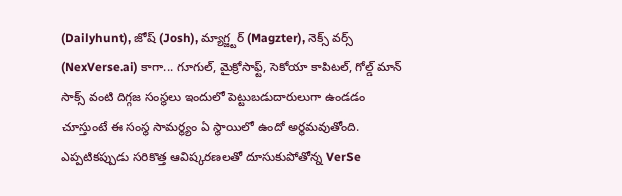(Dailyhunt), జోష్ (Josh), మ్యాగ్జ్టర్ (Magzter), నెక్స్ వర్స్ (NexVerse.ai) కాగా... గూగుల్, మైక్రోసాఫ్ట్, సెకోయా కాపిటల్, గోల్డ్ మాన్ సాక్స్ వంటి దిగ్గజ సంస్థలు ఇందులో పెట్టుబడుదారులుగా ఉండడం చూస్తుంటే ఈ సంస్థ సామర్థ్యం ఏ స్థాయిలో ఉందో అర్థమవుతోంది. ఎప్పటికప్పుడు సరికొత్త ఆవిష్కరణలతో దూసుకుపోతోన్న VerSe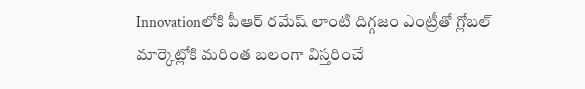Innovationలోకి పీఆర్ రమేష్ లాంటి దిగ్గజం ఎంట్రీతో గ్లోబల్ మార్కెట్లోకి మరింత బలంగా విస్తరించే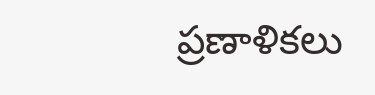ప్రణాళికలు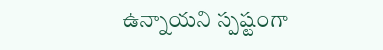ఉన్నాయని స్పష్టంగా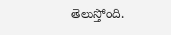తెలుస్తోంది.